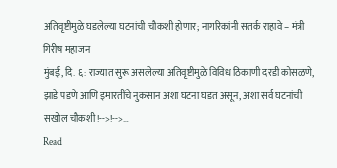अतिवृष्टीमुळे घडलेल्या घटनांची चौकशी होणार; नागरिकांनी सतर्क राहावे – मंत्री गिरीष महाजन
मुंबई, दि. ६: राज्यात सुरू असलेल्या अतिवृष्टीमुळे विविध ठिकाणी दरडी कोसळणे, झाडे पडणे आणि इमारतींचे नुकसान अशा घटना घडत असून, अशा सर्व घटनांची सखोल चौकशी!-->!-->…
Read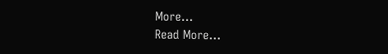More...
Read More...